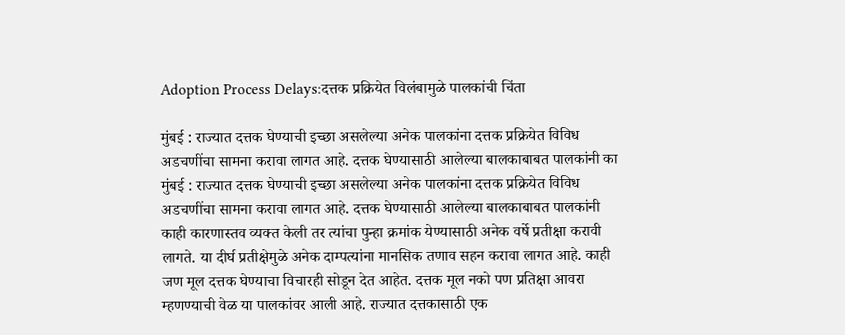Adoption Process Delays:दत्तक प्रक्रियेत विलंबामुळे पालकांची चिंता

मुंबई : राज्यात दत्तक घेण्याची इच्छा असलेल्या अनेक पालकांना दत्तक प्रक्रियेत विविध अडचणींचा सामना करावा लागत आहे. दत्तक घेण्यासाठी आलेल्या बालकाबाबत पालकांनी का
मुंबई : राज्यात दत्तक घेण्याची इच्छा असलेल्या अनेक पालकांना दत्तक प्रक्रियेत विविध अडचणींचा सामना करावा लागत आहे. दत्तक घेण्यासाठी आलेल्या बालकाबाबत पालकांनी काही कारणास्तव व्यक्त केली तर त्यांचा पुन्हा क्रमांक येण्यासाठी अनेक वर्षे प्रतीक्षा करावी लागते. या दीर्घ प्रतीक्षेमुळे अनेक दाम्पत्यांना मानसिक तणाव सहन करावा लागत आहे. काही जण मूल दत्तक घेण्याचा विचारही सोडून देत आहेत. दत्तक मूल नको पण प्रतिक्षा आवरा म्हणण्याची वेळ या पालकांवर आली आहे. राज्यात दत्तकासाठी एक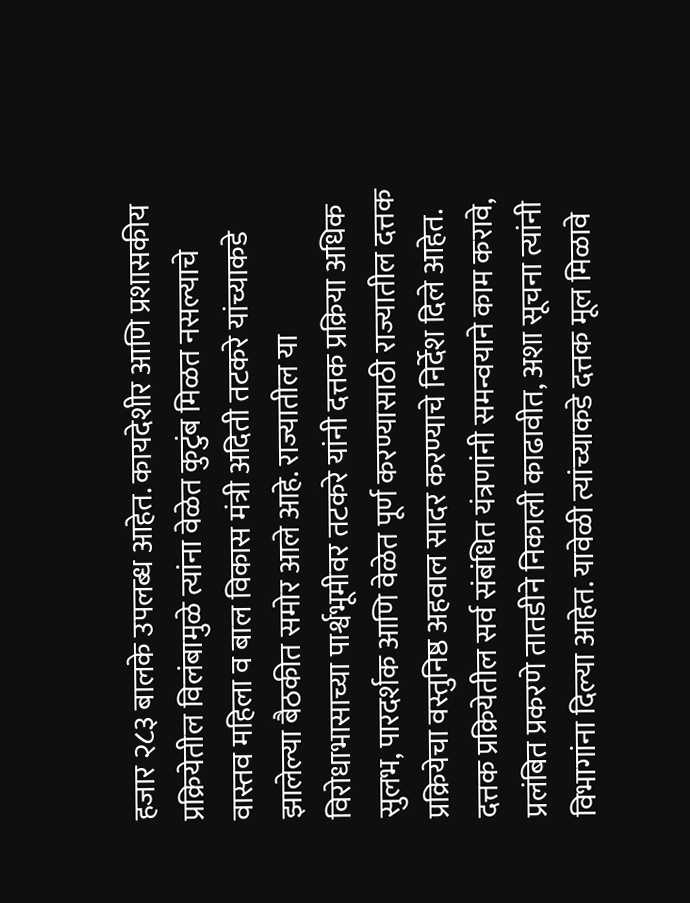हजार २८३ बालके उपलब्ध आहेत. कायदेशीर आणि प्रशासकीय प्रक्रियेतील विलंबामुळे त्यांना वेळेत कुटुंब मिळत नसल्याचे वास्तव महिला व बाल विकास मंत्री अदिती तटकरे यांच्याकडे झालेल्या बैठकीत समोर आले आहे. राज्यातील या विरोधाभासाच्या पार्श्वभूमीवर तटकरे यांनी दत्तक प्रक्रिया अधिक सुलभ, पारदर्शक आणि वेळेत पूर्ण करण्यासाठी राज्यातील दत्तक प्रक्रियेचा वस्तुनिष्ठ अहवाल सादर करण्याचे निर्देश दिले आहेत. दत्तक प्रक्रियेतील सर्व संबंधित यंत्रणांनी समन्वयाने काम करावे, प्रलंबित प्रकरणे तातडीने निकाली काढावीत, अशा सूचना त्यांनी विभागांना दिल्या आहेत. यावेळी त्यांच्याकडे दत्तक मूल मिळावे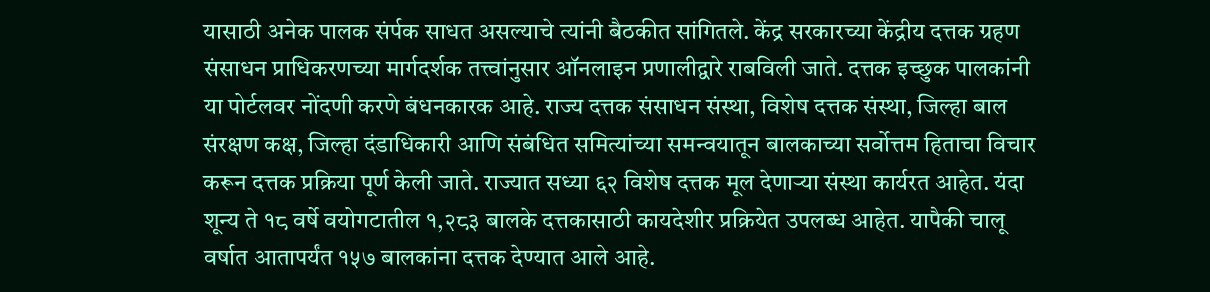यासाठी अनेक पालक संर्पक साधत असल्याचे त्यांनी बैठकीत सांगितले. केंद्र सरकारच्या केंद्रीय दत्तक ग्रहण संसाधन प्राधिकरणच्या मार्गदर्शक तत्त्वांनुसार ऑनलाइन प्रणालीद्वारे राबविली जाते. दत्तक इच्छुक पालकांनी या पोर्टलवर नोंदणी करणे बंधनकारक आहे. राज्य दत्तक संसाधन संस्था, विशेष दत्तक संस्था, जिल्हा बाल संरक्षण कक्ष, जिल्हा दंडाधिकारी आणि संबंधित समित्यांच्या समन्वयातून बालकाच्या सर्वोत्तम हिताचा विचार करून दत्तक प्रक्रिया पूर्ण केली जाते. राज्यात सध्या ६२ विशेष दत्तक मूल देणाऱ्या संस्था कार्यरत आहेत. यंदा शून्य ते १८ वर्षे वयोगटातील १,२८३ बालके दत्तकासाठी कायदेशीर प्रक्रियेत उपलब्ध आहेत. यापैकी चालू वर्षात आतापर्यंत १५७ बालकांना दत्तक देण्यात आले आहे.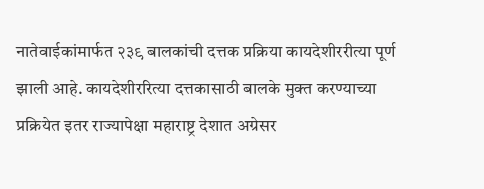नातेवाईकांमार्फत २३९ बालकांची दत्तक प्रक्रिया कायदेशीररीत्या पूर्ण झाली आहे. कायदेशीररित्या दत्तकासाठी बालके मुक्त करण्याच्या प्रक्रियेत इतर राज्यापेक्षा महाराष्ट्र देशात अग्रेसर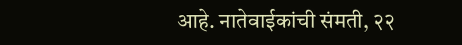आहे. नातेवाईकांची संमती, २२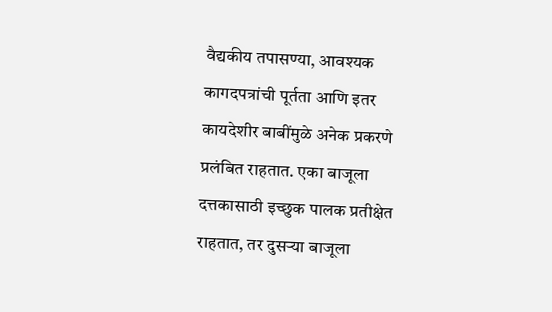वैद्यकीय तपासण्या, आवश्यक कागदपत्रांची पूर्तता आणि इतर कायदेशीर बाबींमुळे अनेक प्रकरणे प्रलंबित राहतात. एका बाजूला दत्तकासाठी इच्छुक पालक प्रतीक्षेत राहतात, तर दुसऱ्या बाजूला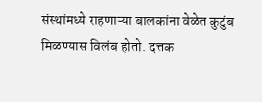संस्थांमध्ये राहणाऱ्या बालकांना वेळेत कुटुंब मिळण्यास विलंब होतो. दत्तक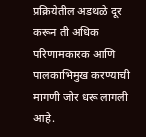प्रक्रियेतील अडथळे दूर करून ती अधिक परिणामकारक आणि पालकाभिमुख करण्याची मागणी जोर धरू लागली आहे.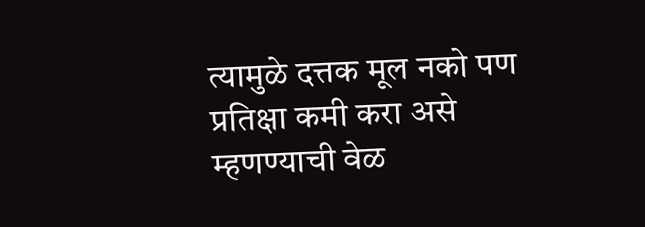त्यामुळे दत्तक मूल नको पण प्रतिक्षा कमी करा असे म्हणण्याची वेळ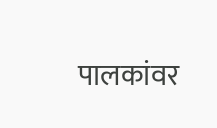पालकांवर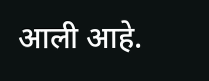आली आहे.